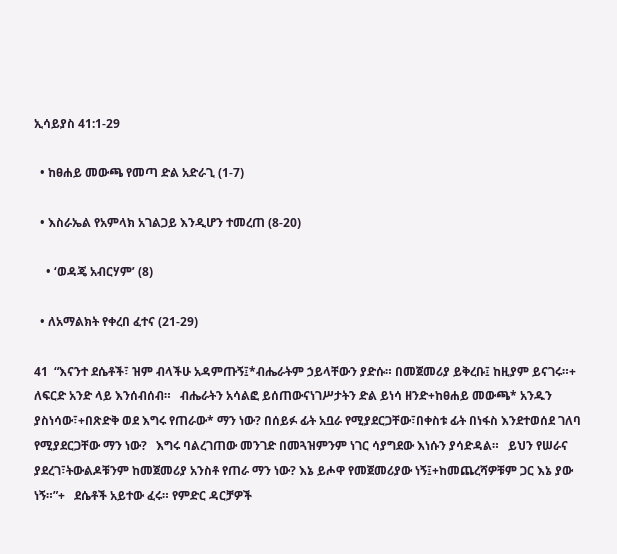ኢሳይያስ 41:1-29

  • ከፀሐይ መውጫ የመጣ ድል አድራጊ (1-7)

  • እስራኤል የአምላክ አገልጋይ እንዲሆን ተመረጠ (8-20)

    • ‘ወዳጄ አብርሃም’ (8)

  • ለአማልክት የቀረበ ፈተና (21-29)

41  “እናንተ ደሴቶች፣ ዝም ብላችሁ አዳምጡኝ፤*ብሔራትም ኃይላቸውን ያድሱ። በመጀመሪያ ይቅረቡ፤ ከዚያም ይናገሩ።+ ለፍርድ አንድ ላይ እንሰብሰብ።   ብሔራትን አሳልፎ ይሰጠውናነገሥታትን ድል ይነሳ ዘንድ+ከፀሐይ መውጫ* አንዱን ያስነሳው፣+በጽድቅ ወደ እግሩ የጠራው* ማን ነው? በሰይፉ ፊት አቧራ የሚያደርጋቸው፣በቀስቱ ፊት በነፋስ እንደተወሰደ ገለባ የሚያደርጋቸው ማን ነው?   እግሩ ባልረገጠው መንገድ በመጓዝምንም ነገር ሳያግደው እነሱን ያሳድዳል።   ይህን የሠራና ያደረገ፣ትውልዶቹንም ከመጀመሪያ አንስቶ የጠራ ማን ነው? እኔ ይሖዋ የመጀመሪያው ነኝ፤+ከመጨረሻዎቹም ጋር እኔ ያው ነኝ።”+   ደሴቶች አይተው ፈሩ። የምድር ዳርቻዎች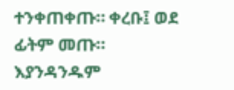ተንቀጠቀጡ። ቀረቡ፤ ወደ ፊትም መጡ።   እያንዳንዱም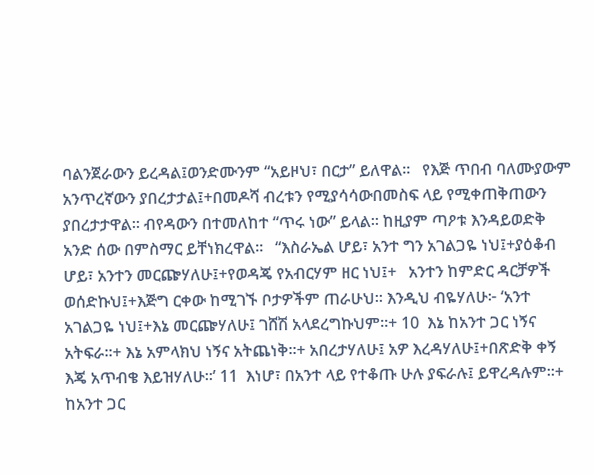ባልንጀራውን ይረዳል፤ወንድሙንም “አይዞህ፣ በርታ” ይለዋል።   የእጅ ጥበብ ባለሙያውም አንጥረኛውን ያበረታታል፤+በመዶሻ ብረቱን የሚያሳሳውበመስፍ ላይ የሚቀጠቅጠውን ያበረታታዋል። ብየዳውን በተመለከተ “ጥሩ ነው” ይላል። ከዚያም ጣዖቱ እንዳይወድቅ አንድ ሰው በምስማር ይቸነክረዋል።   “እስራኤል ሆይ፣ አንተ ግን አገልጋዬ ነህ፤+ያዕቆብ ሆይ፣ አንተን መርጬሃለሁ፤+የወዳጄ የአብርሃም ዘር ነህ፤+   አንተን ከምድር ዳርቻዎች ወሰድኩህ፤+እጅግ ርቀው ከሚገኙ ቦታዎችም ጠራሁህ። እንዲህ ብዬሃለሁ፦ ‘አንተ አገልጋዬ ነህ፤+እኔ መርጬሃለሁ፤ ገሸሽ አላደረግኩህም።+ 10  እኔ ከአንተ ጋር ነኝና አትፍራ።+ እኔ አምላክህ ነኝና አትጨነቅ።+ አበረታሃለሁ፤ አዎ እረዳሃለሁ፤+በጽድቅ ቀኝ እጄ አጥብቄ እይዝሃለሁ።’ 11  እነሆ፣ በአንተ ላይ የተቆጡ ሁሉ ያፍራሉ፤ ይዋረዳሉም።+ ከአንተ ጋር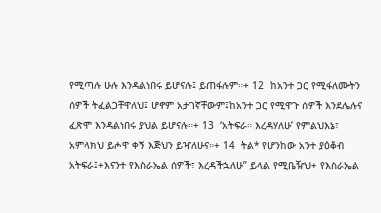የሚጣሉ ሁሉ እንዳልነበሩ ይሆናሉ፤ ይጠፋሉም።+ 12  ከአንተ ጋር የሚፋለሙትን ሰዎች ትፈልጋቸዋለህ፤ ሆኖም አታገኛቸውም፤ከአንተ ጋር የሚዋጉ ሰዎች እንደሌሉና ፈጽሞ እንዳልነበሩ ያህል ይሆናሉ።+ 13  ‘አትፍራ። እረዳሃለሁ’ የምልህእኔ፣ አምላክህ ይሖዋ ቀኝ እጅህን ይዣለሁና።+ 14  ትል* የሆንከው አንተ ያዕቆብ አትፍራ፤+እናንተ የእስራኤል ሰዎች፣ እረዳችኋለሁ” ይላል የሚቤዥህ+ የእስራኤል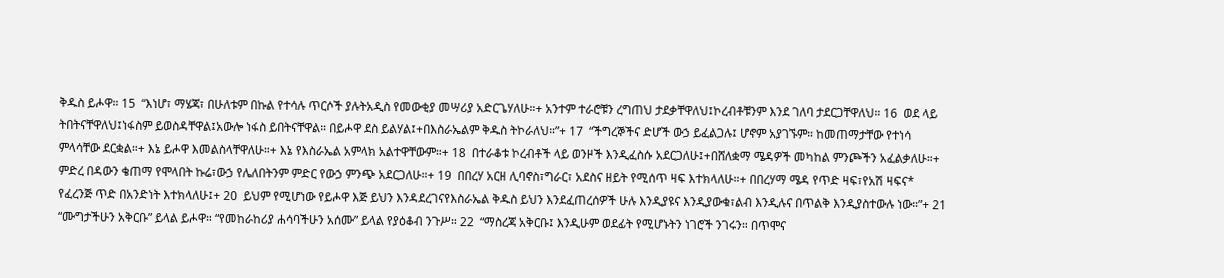ቅዱስ ይሖዋ። 15  “እነሆ፣ ማሄጃ፣ በሁለቱም በኩል የተሳሉ ጥርሶች ያሉትአዲስ የመውቂያ መሣሪያ አድርጌሃለሁ።+ አንተም ተራሮቹን ረግጠህ ታደቃቸዋለህ፤ኮረብቶቹንም እንደ ገለባ ታደርጋቸዋለህ። 16  ወደ ላይ ትበትናቸዋለህ፤ነፋስም ይወስዳቸዋል፤አውሎ ነፋስ ይበትናቸዋል። በይሖዋ ደስ ይልሃል፤+በእስራኤልም ቅዱስ ትኮራለህ።”+ 17  “ችግረኞችና ድሆች ውኃ ይፈልጋሉ፤ ሆኖም አያገኙም። ከመጠማታቸው የተነሳ ምላሳቸው ደርቋል።+ እኔ ይሖዋ እመልስላቸዋለሁ።+ እኔ የእስራኤል አምላክ አልተዋቸውም።+ 18  በተራቆቱ ኮረብቶች ላይ ወንዞች እንዲፈስሱ አደርጋለሁ፤+በሸለቋማ ሜዳዎች መካከል ምንጮችን አፈልቃለሁ።+ ምድረ በዳውን ቄጠማ የሞላበት ኩሬ፣ውኃ የሌለበትንም ምድር የውኃ ምንጭ አደርጋለሁ።+ 19  በበረሃ አርዘ ሊባኖስ፣ግራር፣ አደስና ዘይት የሚሰጥ ዛፍ እተክላለሁ።+ በበረሃማ ሜዳ የጥድ ዛፍ፣የአሽ ዛፍና* የፈረንጅ ጥድ በአንድነት እተክላለሁ፤+ 20  ይህም የሚሆነው የይሖዋ እጅ ይህን እንዳደረገናየእስራኤል ቅዱስ ይህን እንደፈጠረሰዎች ሁሉ እንዲያዩና እንዲያውቁ፣ልብ እንዲሉና በጥልቅ እንዲያስተውሉ ነው።”+ 21  “ሙግታችሁን አቅርቡ” ይላል ይሖዋ። “የመከራከሪያ ሐሳባችሁን አሰሙ” ይላል የያዕቆብ ንጉሥ። 22  “ማስረጃ አቅርቡ፤ እንዲሁም ወደፊት የሚሆኑትን ነገሮች ንገሩን። በጥሞና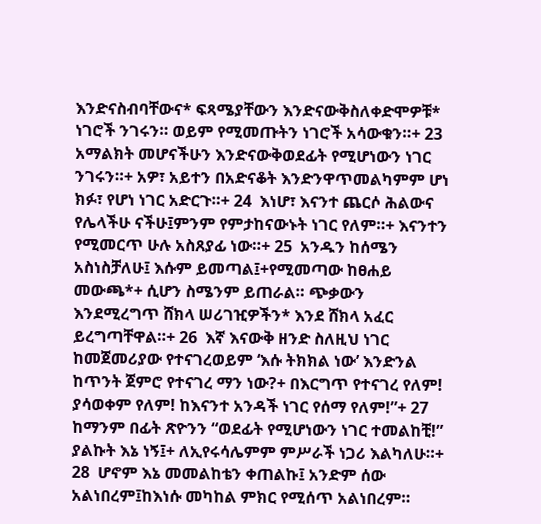እንድናስብባቸውና* ፍጻሜያቸውን እንድናውቅስለቀድሞዎቹ* ነገሮች ንገሩን። ወይም የሚመጡትን ነገሮች አሳውቁን።+ 23  አማልክት መሆናችሁን እንድናውቅወደፊት የሚሆነውን ነገር ንገሩን።+ አዎ፣ አይተን በአድናቆት እንድንዋጥመልካምም ሆነ ክፉ፣ የሆነ ነገር አድርጉ።+ 24  እነሆ፣ እናንተ ጨርሶ ሕልውና የሌላችሁ ናችሁ፤ምንም የምታከናውኑት ነገር የለም።+ እናንተን የሚመርጥ ሁሉ አስጸያፊ ነው።+ 25  አንዱን ከሰሜን አስነስቻለሁ፤ እሱም ይመጣል፤+የሚመጣው ከፀሐይ መውጫ*+ ሲሆን ስሜንም ይጠራል። ጭቃውን እንደሚረግጥ ሸክላ ሠሪገዢዎችን* እንደ ሸክላ አፈር ይረግጣቸዋል።+ 26  እኛ እናውቅ ዘንድ ስለዚህ ነገር ከመጀመሪያው የተናገረወይም ‘እሱ ትክክል ነው’ እንድንል ከጥንት ጀምሮ የተናገረ ማን ነው?+ በእርግጥ የተናገረ የለም! ያሳወቀም የለም! ከእናንተ አንዳች ነገር የሰማ የለም!”+ 27  ከማንም በፊት ጽዮንን “ወደፊት የሚሆነውን ነገር ተመልከቺ!” ያልኩት እኔ ነኝ፤+ ለኢየሩሳሌምም ምሥራች ነጋሪ እልካለሁ።+ 28  ሆኖም እኔ መመልከቴን ቀጠልኩ፤ አንድም ሰው አልነበረም፤ከእነሱ መካከል ምክር የሚሰጥ አልነበረም።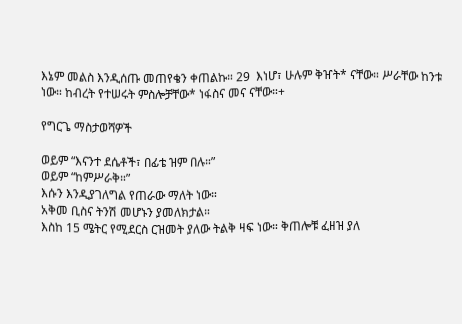እኔም መልስ እንዲሰጡ መጠየቄን ቀጠልኩ። 29  እነሆ፣ ሁሉም ቅዠት* ናቸው። ሥራቸው ከንቱ ነው። ከብረት የተሠሩት ምስሎቻቸው* ነፋስና መና ናቸው።+

የግርጌ ማስታወሻዎች

ወይም “እናንተ ደሴቶች፣ በፊቴ ዝም በሉ።”
ወይም “ከምሥራቅ።”
እሱን እንዲያገለግል የጠራው ማለት ነው።
አቅመ ቢስና ትንሽ መሆኑን ያመለክታል።
እስከ 15 ሜትር የሚደርስ ርዝመት ያለው ትልቅ ዛፍ ነው። ቅጠሎቹ ፈዘዝ ያለ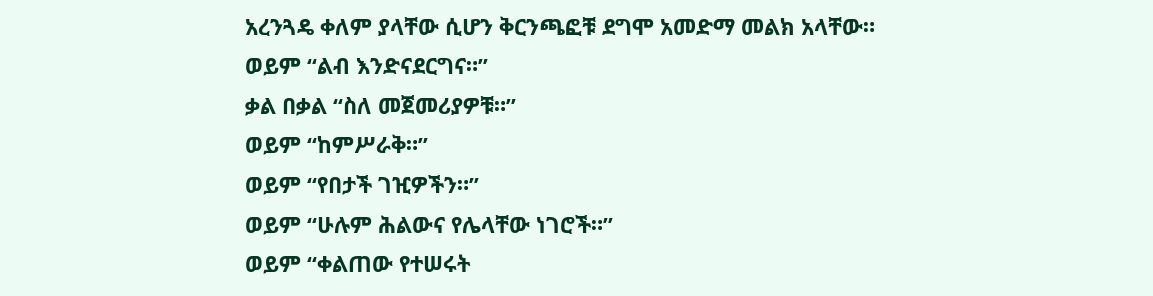አረንጓዴ ቀለም ያላቸው ሲሆን ቅርንጫፎቹ ደግሞ አመድማ መልክ አላቸው።
ወይም “ልብ እንድናደርግና።”
ቃል በቃል “ስለ መጀመሪያዎቹ።”
ወይም “ከምሥራቅ።”
ወይም “የበታች ገዢዎችን።”
ወይም “ሁሉም ሕልውና የሌላቸው ነገሮች።”
ወይም “ቀልጠው የተሠሩት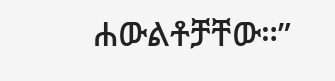ሐውልቶቻቸው።”